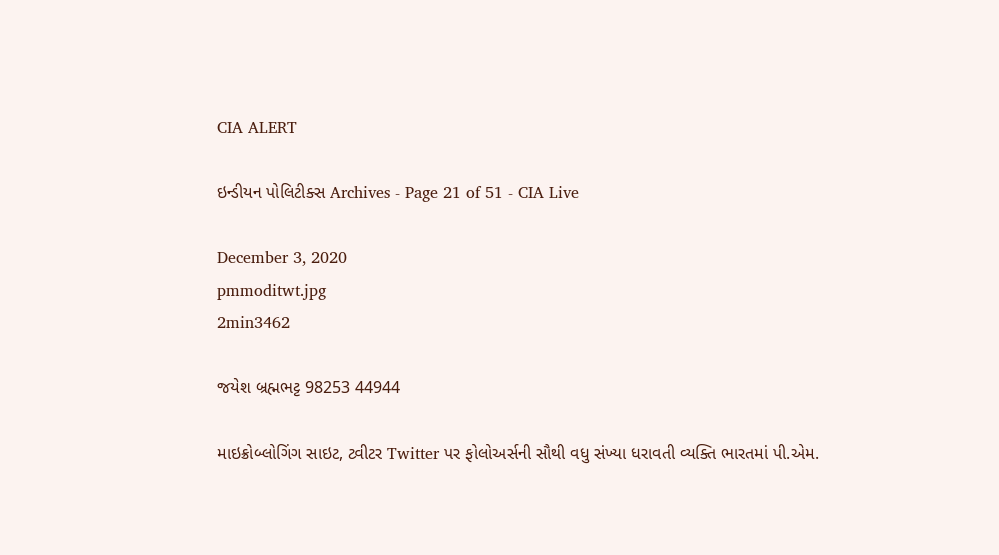CIA ALERT

ઇન્ડીયન પોલિટીક્સ Archives - Page 21 of 51 - CIA Live

December 3, 2020
pmmoditwt.jpg
2min3462

જયેશ બ્રહ્મભટ્ટ 98253 44944

માઇક્રોબ્લોગિંગ સાઇટ, ટ્વીટર Twitter પર ફોલોઅર્સની સૌથી વધુ સંખ્યા ધરાવતી વ્યક્તિ ભારતમાં પી.એમ.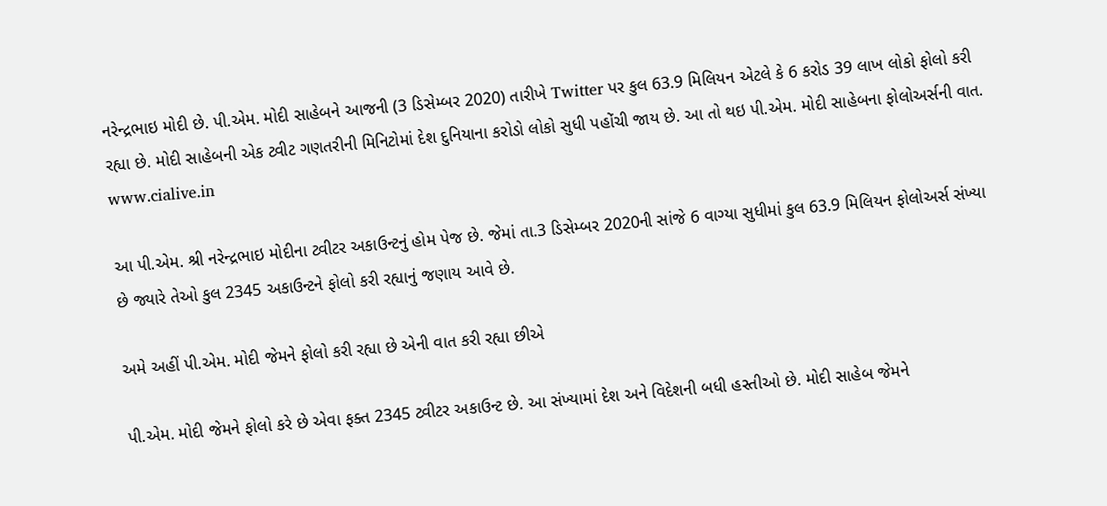નરેન્દ્રભાઇ મોદી છે. પી.એમ. મોદી સાહેબને આજની (3 ડિસેમ્બર 2020) તારીખે Twitter પર કુલ 63.9 મિલિયન એટલે કે 6 કરોડ 39 લાખ લોકો ફોલો કરી રહ્યા છે. મોદી સાહેબની એક ટ્વીટ ગણતરીની મિનિટોમાં દેશ દુનિયાના કરોડો લોકો સુધી પહોંચી જાય છે. આ તો થઇ પી.એમ. મોદી સાહેબના ફોલોઅર્સની વાત. www.cialive.in

આ પી.એમ. શ્રી નરેન્દ્રભાઇ મોદીના ટ્વીટર અકાઉન્ટનું હોમ પેજ છે. જેમાં તા.3 ડિસેમ્બર 2020ની સાંજે 6 વાગ્યા સુધીમાં કુલ 63.9 મિલિયન ફોલોઅર્સ સંખ્યા છે જ્યારે તેઓ કુલ 2345 અકાઉન્ટને ફોલો કરી રહ્યાનું જણાય આવે છે.

અમે અહીં પી.એમ. મોદી જેમને ફોલો કરી રહ્યા છે એની વાત કરી રહ્યા છીએ

પી.એમ. મોદી જેમને ફોલો કરે છે એવા ફક્ત 2345 ટ્વીટર અકાઉન્ટ છે. આ સંખ્યામાં દેશ અને વિદેશની બધી હસ્તીઓ છે. મોદી સાહેબ જેમને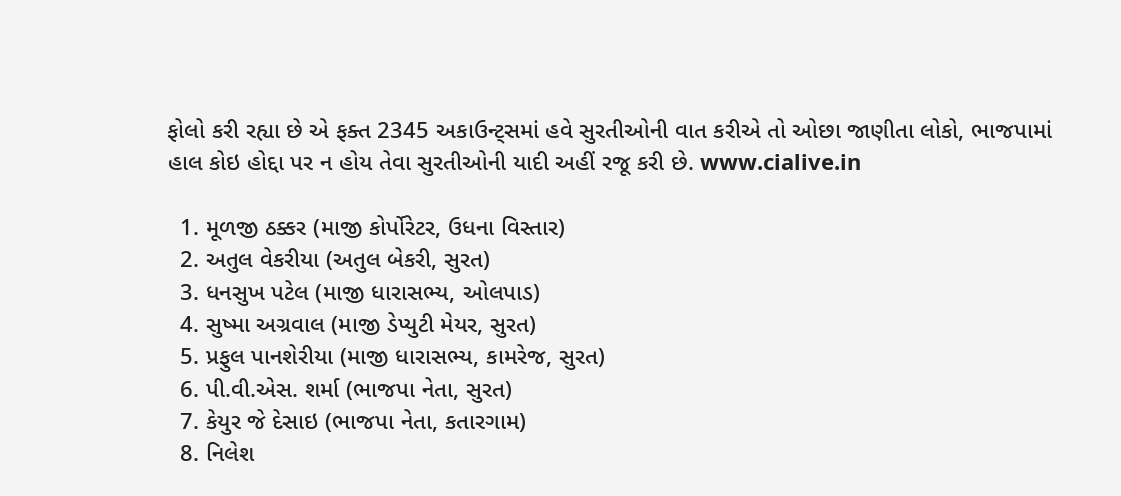ફોલો કરી રહ્યા છે એ ફક્ત 2345 અકાઉન્ટ્સમાં હવે સુરતીઓની વાત કરીએ તો ઓછા જાણીતા લોકો, ભાજપામાં હાલ કોઇ હોદ્દા પર ન હોય તેવા સુરતીઓની યાદી અહીં રજૂ કરી છે. www.cialive.in

  1. મૂળજી ઠક્કર (માજી કોર્પોરેટર, ઉધના વિસ્તાર)
  2. અતુલ વેકરીયા (અતુલ બેકરી, સુરત)
  3. ધનસુખ પટેલ (માજી ધારાસભ્ય, ઓલપાડ)
  4. સુષ્મા અગ્રવાલ (માજી ડેપ્યુટી મેયર, સુરત)
  5. પ્રફુલ પાનશેરીયા (માજી ધારાસભ્ય, કામરેજ, સુરત)
  6. પી.વી.એસ. શર્મા (ભાજપા નેતા, સુરત)
  7. કેયુર જે દેસાઇ (ભાજપા નેતા, કતારગામ)
  8. નિલેશ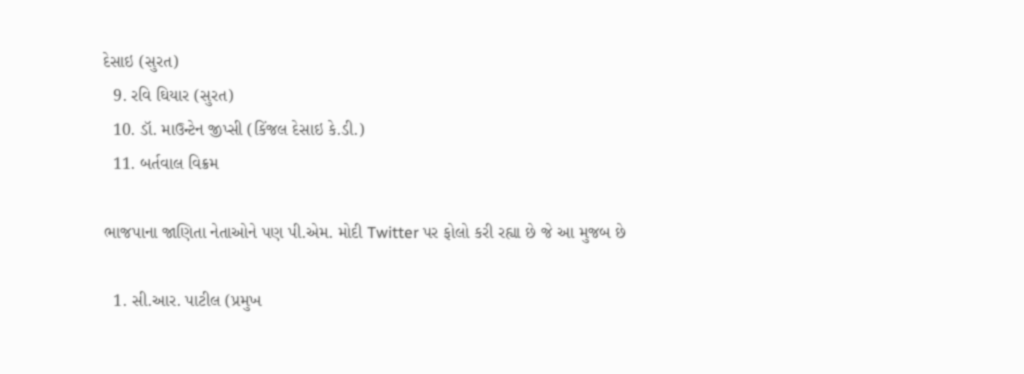દેસાઇ (સુરત)
  9. રવિ ઘિયાર (સુરત)
  10. ડૉ. માઉન્ટેન જીપ્સી (કિંજલ દેસાઇ કે.ડી.)
  11. બર્તવાલ વિક્રમ

ભાજપાના જાણિતા નેતાઓને પણ પી.એમ. મોદી Twitter પર ફોલો કરી રહ્યા છે જે આ મુજબ છે

  1. સી.આર. પાટીલ (પ્રમુખ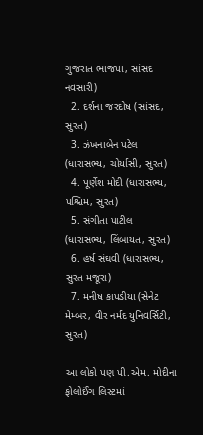ગુજરાત ભાજપા, સાંસદ નવસારી)
  2. દર્શના જરદોષ (સાંસદ, સુરત)
  3. ઝંખનાબેન પટેલ (ધારાસભ્ય, ચોર્યાસી, સુરત)
  4. પૂર્ણેશ મોદી (ધારાસભ્ય, પશ્ચિમ, સુરત)
  5. સંગીતા પાટીલ (ધારાસભ્ય, લિંબાયત, સુરત)
  6. હર્ષ સંઘવી (ધારાસભ્ય, સુરત મજૂરા)
  7. મનીષ કાપડીયા (સેનેટ મેમ્બર, વીર નર્મદ યુનિવર્સિટી, સુરત)

આ લોકો પણ પી.એમ. મોદીના ફોલોઈંગ લિસ્ટમાં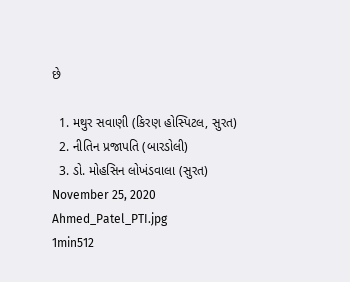છે

  1. મથુર સવાણી (કિરણ હોસ્પિટલ, સુરત)
  2. નીતિન પ્રજાપતિ (બારડોલી)
  3. ડો. મોહસિન લોખંડવાલા (સુરત)
November 25, 2020
Ahmed_Patel_PTI.jpg
1min512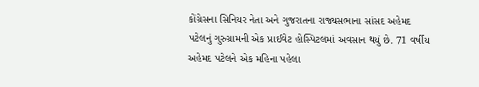કોંગ્રેસના સિનિયર નેતા અને ગુજરાતના રાજ્યસભાના સાંસદ અહેમદ પટેલનું ગુરુગ્રામની એક પ્રાઈવેટ હોસ્પિટલમાં અવસાન થયું છે. 71 વર્ષીય અહેમદ પટેલને એક મહિના પહેલા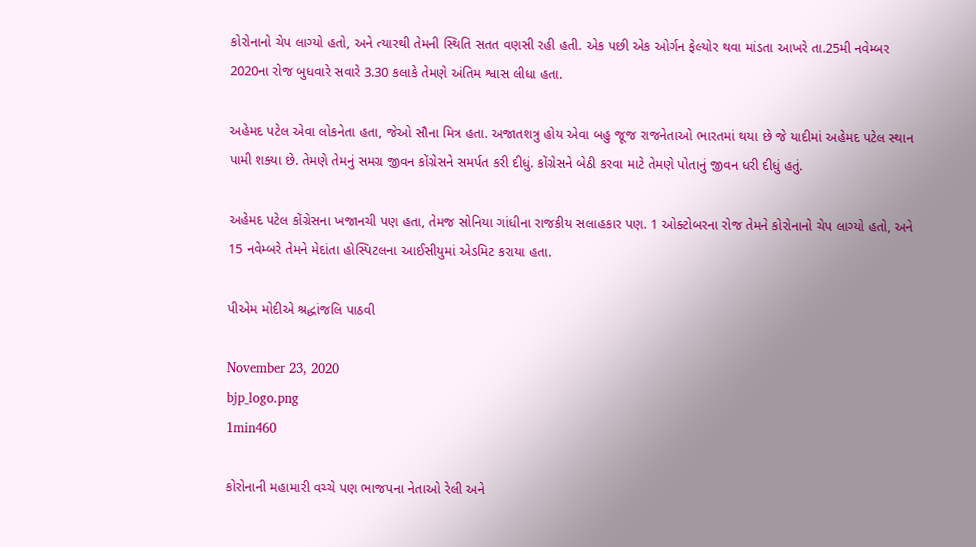કોરોનાનો ચેપ લાગ્યો હતો, અને ત્યારથી તેમની સ્થિતિ સતત વણસી રહી હતી. એક પછી એક ઓર્ગન ફેલ્યોર થવા માંડતા આખરે તા.25મી નવેમ્બર 2020ના રોજ બુધવારે સવારે 3.30 કલાકે તેમણે અંતિમ શ્વાસ લીધા હતા.

અહેમદ પટેલ એવા લોકનેતા હતા, જેઓ સૌના મિત્ર હતા. અજાતશત્રુ હોય એવા બહુ જૂજ રાજનેતાઓ ભારતમાં થયા છે જે યાદીમાં અહેમદ પટેલ સ્થાન પામી શક્યા છે. તેમણે તેમનું સમગ્ર જીવન કોંગ્રેસને સમર્પત કરી દીધું. કોંગ્રેસને બેઠી કરવા માટે તેમણે પોતાનું જીવન ધરી દીધું હતું.

અહેમદ પટેલ કોંગ્રેસના ખજાનચી પણ હતા, તેમજ સોનિયા ગાંધીના રાજકીય સલાહકાર પણ. 1 ઓક્ટોબરના રોજ તેમને કોરોનાનો ચેપ લાગ્યો હતો, અને 15 નવેમ્બરે તેમને મેદાંતા હોસ્પિટલના આઈસીયુમાં એડમિટ કરાયા હતા.

પીએમ મોદીએ શ્રદ્ધાંજલિ પાઠવી

November 23, 2020
bjp_logo.png
1min460

કોરોનાની મહામારી વચ્ચે પણ ભાજપના નેતાઓ રેલી અને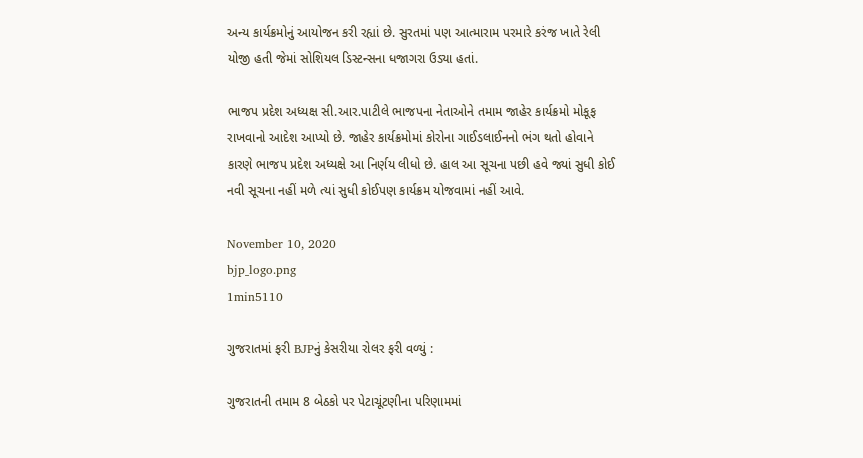અન્ય કાર્યક્રમોનું આયોજન કરી રહ્યાં છે. સુરતમાં પણ આત્મારામ પરમારે કરંજ ખાતે રેલી યોજી હતી જેમાં સોશિયલ ડિસ્ટન્સના ધજાગરા ઉડ્યા હતાં.

ભાજપ પ્રદેશ અધ્યક્ષ સી.આર.પાટીલે ભાજપના નેતાઓને તમામ જાહેર કાર્યક્રમો મોકૂફ રાખવાનો આદેશ આપ્યો છે. જાહેર કાર્યક્રમોમાં કોરોના ગાઈડલાઈનનો ભંગ થતો હોવાને કારણે ભાજપ પ્રદેશ અધ્યક્ષે આ નિર્ણય લીધો છે. હાલ આ સૂચના પછી હવે જ્યાં સુધી કોઈ નવી સૂચના નહીં મળે ત્યાં સુધી કોઈપણ કાર્યક્રમ યોજવામાં નહીં આવે.

November 10, 2020
bjp_logo.png
1min5110

ગુજરાતમાં ફરી BJPનું કેસરીયા રોલર ફરી વળ્યું :

ગુજરાતની તમામ 8 બેઠકો પર પેટાચૂંટણીના પરિણામમાં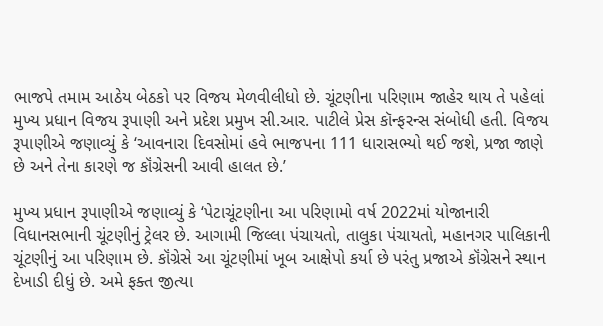ભાજપે તમામ આઠેય બેઠકો પર વિજય મેળવીલીધો છે. ચૂંટણીના પરિણામ જાહેર થાય તે પહેલાં મુખ્ય પ્રધાન વિજય રૂપાણી અને પ્રદેશ પ્રમુખ સી.આર. પાટીલે પ્રેસ કૉન્ફરન્સ સંબોધી હતી. વિજય રૂપાણીએ જણાવ્યું કે ‘આવનારા દિવસોમાં હવે ભાજપના 111 ધારાસભ્યો થઈ જશે, પ્રજા જાણે છે અને તેના કારણે જ કૉંગ્રેસની આવી હાલત છે.’

મુખ્ય પ્રધાન રૂપાણીએ જણાવ્યું કે ‘પેટાચૂંટણીના આ પરિણામો વર્ષ 2022માં યોજાનારી વિધાનસભાની ચૂંટણીનું ટ્રેલર છે. આગામી જિલ્લા પંચાયતો, તાલુકા પંચાયતો, મહાનગર પાલિકાની ચૂંટણીનું આ પરિણામ છે. કૉંગ્રેસે આ ચૂંટણીમાં ખૂબ આક્ષેપો કર્યા છે પરંતુ પ્રજાએ કૉંગ્રેસને સ્થાન દેખાડી દીધું છે. અમે ફક્ત જીત્યા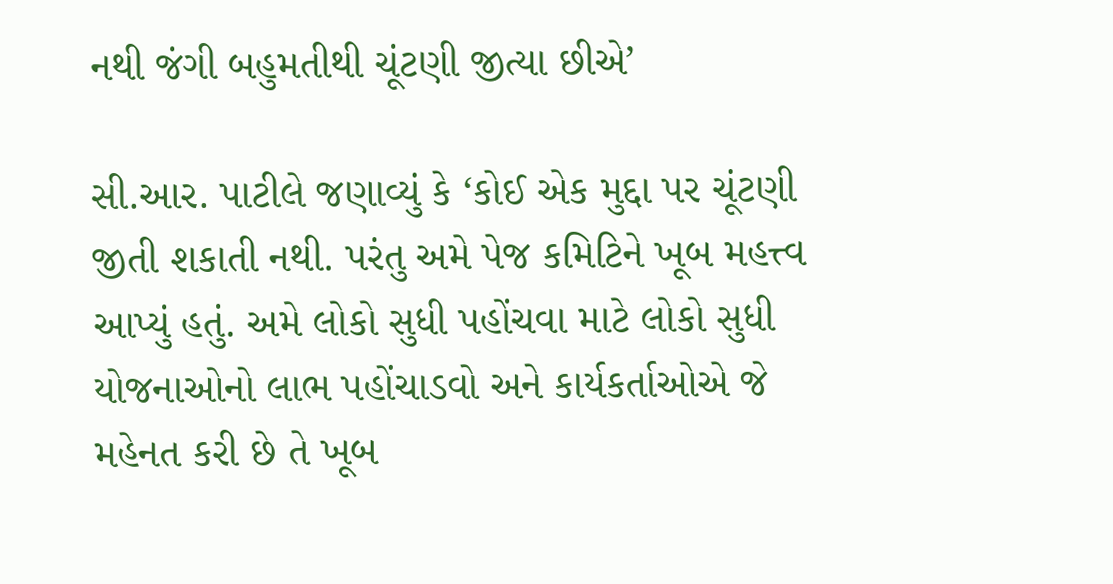નથી જંગી બહુમતીથી ચૂંટણી જીત્યા છીએ’

સી.આર. પાટીલે જણાવ્યું કે ‘કોઈ એક મુદ્દા પર ચૂંટણી જીતી શકાતી નથી. પરંતુ અમે પેજ કમિટિને ખૂબ મહત્ત્વ આપ્યું હતું. અમે લોકો સુધી પહોંચવા માટે લોકો સુધી યોજનાઓનો લાભ પહોંચાડવો અને કાર્યકર્તાઓએ જે મહેનત કરી છે તે ખૂબ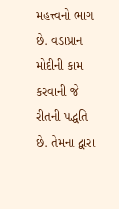મહત્ત્વનો ભાગ છે. વડાપ્રાન મોદીની કામ કરવાની જે રીતની પદ્ધતિ છે. તેમના દ્વારા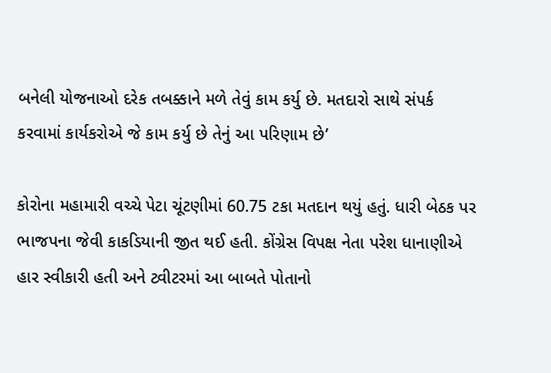બનેલી યોજનાઓ દરેક તબક્કાને મળે તેવું કામ કર્યુ છે. મતદારો સાથે સંપર્ક કરવામાં કાર્યકરોએ જે કામ કર્યુ છે તેનું આ પરિણામ છે’

કોરોના મહામારી વચ્ચે પેટા ચૂંટણીમાં 60.75 ટકા મતદાન થયું હતું. ધારી બેઠક પર ભાજપના જેવી કાકડિયાની જીત થઈ હતી. કોંગ્રેસ વિપક્ષ નેતા પરેશ ધાનાણીએ હાર સ્વીકારી હતી અને ટ્વીટરમાં આ બાબતે પોતાનો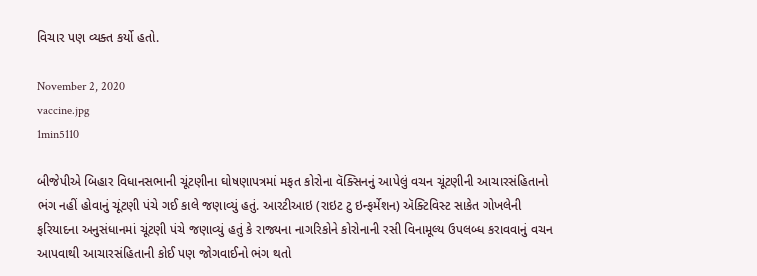વિચાર પણ વ્યક્ત કર્યો હતો.

November 2, 2020
vaccine.jpg
1min5110

બીજેપીએ બિહાર વિધાનસભાની ચૂંટણીના ઘોષણાપત્રમાં મફત કોરોના વૅક્સિનનું આપેલું વચન ચૂંટણીની આચારસંહિતાનો ભંગ નહીં હોવાનું ચૂંટણી પંચે ગઈ કાલે જણાવ્યું હતું. આરટીઆઇ (રાઇટ ટુ ઇન્ફર્મેશન) ઍક્ટિવિસ્ટ સાકેત ગોખલેની ફરિયાદના અનુસંધાનમાં ચૂંટણી પંચે જણાવ્યું હતું કે રાજ્યના નાગરિકોને કોરોનાની રસી વિનામૂલ્ય ઉપલબ્ધ કરાવવાનું વચન આપવાથી આચારસંહિતાની કોઈ પણ જોગવાઈનો ભંગ થતો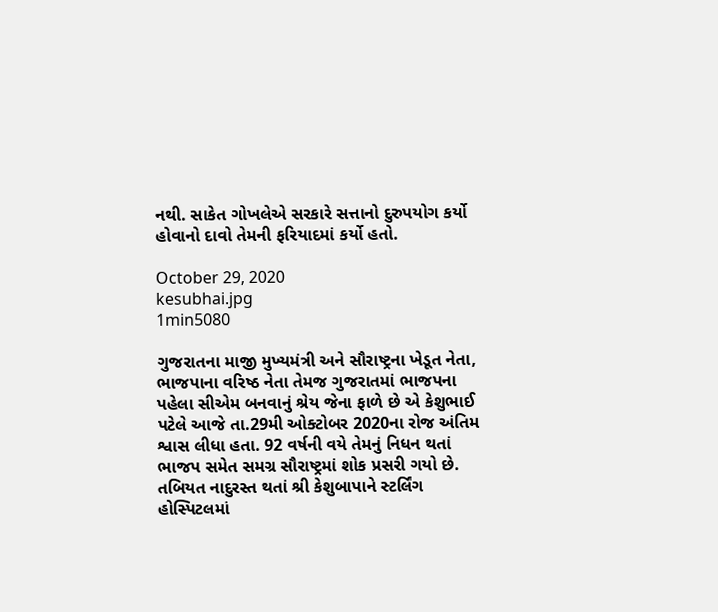નથી. સાકેત ગોખલેએ સરકારે સત્તાનો દુરુપયોગ કર્યો હોવાનો દાવો તેમની ફરિયાદમાં કર્યો હતો.

October 29, 2020
kesubhai.jpg
1min5080

ગુજરાતના માજી મુખ્યમંત્રી અને સૌરાષ્ટ્રના ખેડૂત નેતા, ભાજપાના વરિષ્ઠ નેતા તેમજ ગુજરાતમાં ભાજપના પહેલા સીએમ બનવાનું શ્રેય જેના ફાળે છે એ કેશુભાઈ પટેલે આજે તા.29મી ઓક્ટોબર 2020ના રોજ અંતિમ શ્વાસ લીધા હતા. 92 વર્ષની વયે તેમનું નિધન થતાં ભાજપ સમેત સમગ્ર સૌરાષ્ટ્રમાં શોક પ્રસરી ગયો છે. તબિયત નાદુરસ્ત થતાં શ્રી કેશુબાપાને સ્ટર્લિંગ હોસ્પિટલમાં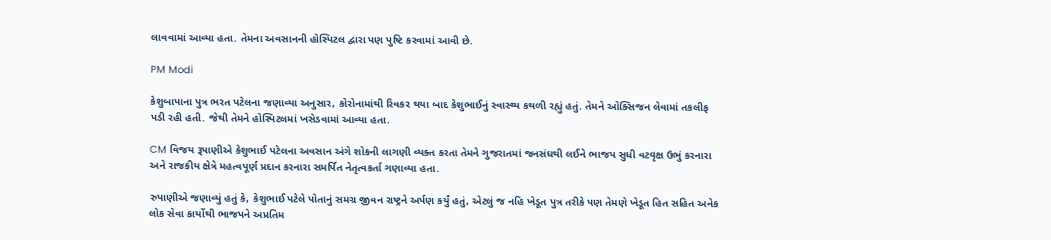લાવવામાં આવ્યા હતા. તેમના અવસાનની હોસ્પિટલ દ્વારા પણ પુષ્ટિ કરવામાં આવી છે.

PM Modi

કેશુબાપાના પુત્ર ભરત પટેલના જણાવ્યા અનુસાર, કોરોનામાંથી રિવકર થયા બાદ કેશુભાઈનું સ્વાસ્થ્ય કથળી રહ્યું હતું. તેમને ઓક્સિજન લેવામાં તકલીફ પડી રહી હતી. જેથી તેમને હોસ્પિટલમાં ખસેડવામાં આવ્યા હતા.

CM વિજય રૂપાણીએ કેશુભાઈ પટેલના અવસાન અંગે શોકની લાગણી વ્યક્ત કરતા તેમને ગુજરાતમાં જનસંઘથી લઈને ભાજપ સુધી વટવૃક્ષ ઉભું કરનારા અને રાજકીય ક્ષેત્રે મહત્વપૂર્ણ પ્રદાન કરનારા સમર્પિત નેતૃત્વકર્તા ગણાવ્યા હતા.

રુપાણીએ જણાવ્યું હતું કે, કેશુભાઈ પટેલે પોતાનું સમગ્ર જીવન રાષ્ટ્રને અર્પણ કર્યું હતું, એટલું જ નહિ ખેડૂત પુત્ર તરીકે પણ તેમણે ખેડૂત હિત સહિત અનેક લોક સેવા કાર્યોથી ભાજપને અપ્રતિમ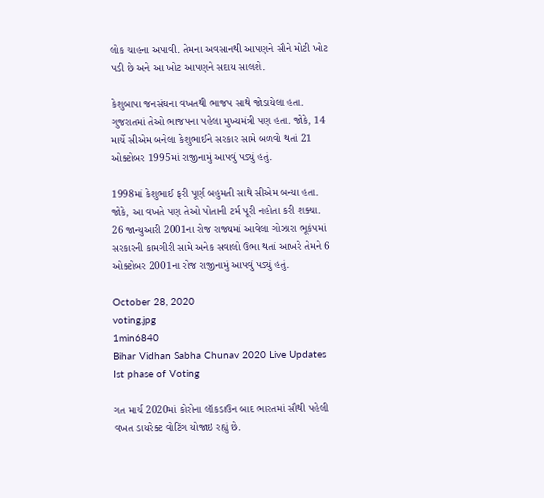લોક ચાહના અપાવી. તેમના અવસાનથી આપણને સૌને મોટી ખોટ પડી છે અને આ ખોટ આપણને સદાય સાલશે.

કેશુબાપા જનસંઘના વખતથી ભાજપ સાથે જોડાયેલા હતા. ગુજરાતમાં તેઓ ભાજપના પહેલા મુખ્યમંત્રી પણ હતા. જોકે, 14 માર્ચે સીએમ બનેલા કેશુભાઈને સરકાર સામે બળવો થતાં 21 ઓક્ટોબર 1995માં રાજીનામું આપવું પડ્યું હતું.

1998માં કેશુભાઈ ફરી પૂર્ણ બહુમતી સાથે સીએમ બન્યા હતા. જોકે, આ વખતે પણ તેઓ પોતાની ટર્મ પૂરી નહોતા કરી શક્યા. 26 જાન્યુઆરી 2001ના રોજ રાજ્યમાં આવેલા ગોઝારા ભૂકંપમાં સરકારની કામગીરી સામે અનેક સવાલો ઉભા થતાં આખરે તેમને 6 ઓક્ટોબર 2001ના રોજ રાજીનામું આપવું પડ્યું હતું.

October 28, 2020
voting.jpg
1min6840
Bihar Vidhan Sabha Chunav 2020 Live Updates Ist phase of Voting

ગત માર્ચ 2020માં કોરોના લૉકડાઉન બાદ ભારતમાં સૌથી પહેલી વખત ડાયરેક્ટ વોટિંગ યોજાઇ રહ્યું છે.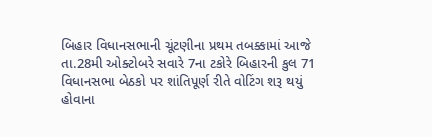બિહાર વિધાનસભાની ચૂંટણીના પ્રથમ તબક્કામાં આજે તા.28મી ઓક્ટોબરે સવારે 7ના ટકોરે બિહારની કુલ 71 વિધાનસભા બેઠકો પર શાંતિપૂર્ણ રીતે વોટિંગ શરૂ થયું હોવાના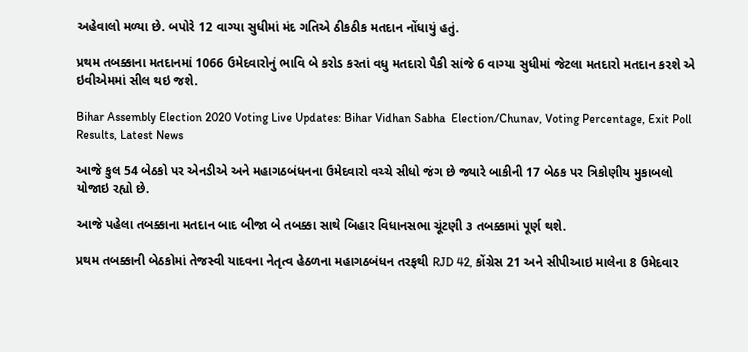અહેવાલો મળ્યા છે. બપોરે 12 વાગ્યા સુધીમાં મંદ ગતિએ ઠીકઠીક મતદાન નોંધાયું હતું.

પ્રથમ તબક્કાના મતદાનમાં 1066 ઉમેદવારોનું ભાવિ બે કરોડ કરતાં વધુ મતદારો પૈકી સાંજે 6 વાગ્યા સુધીમાં જેટલા મતદારો મતદાન કરશે એ ઇવીએમમાં સીલ થઇ જશે.

Bihar Assembly Election 2020 Voting Live Updates: Bihar Vidhan Sabha  Election/Chunav, Voting Percentage, Exit Poll Results, Latest News

આજે કુલ 54 બેઠકો પર એનડીએ અને મહાગઠબંધનના ઉમેદવારો વચ્ચે સીધો જંગ છે જ્યારે બાકીની 17 બેઠક પર ત્રિકોણીય મુકાબલો યોજાઇ રહ્યો છે.

આજે પહેલા તબક્કાના મતદાન બાદ બીજા બે તબક્કા સાથે બિહાર વિધાનસભા ચૂંટણી ૩ તબક્કામાં પૂર્ણ થશે.

પ્રથમ તબક્કાની બેઠકોમાં તેજસ્વી યાદવના નેતૃત્વ હેઠળના મહાગઠબંધન તરફથી RJD 42, કોંગ્રેસ 21 અને સીપીઆઇ માલેના 8 ઉમેદવાર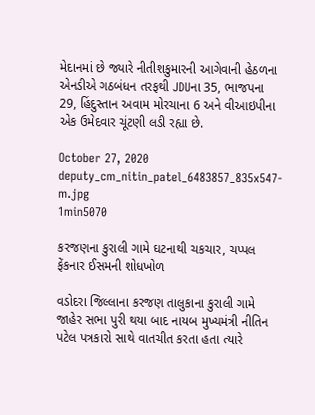મેદાનમાં છે જ્યારે નીતીશકુમારની આગેવાની હેઠળના એનડીએ ગઠબંધન તરફથી JDUના 35, ભાજપના 29, હિંદુસ્તાન અવામ મોરચાના 6 અને વીઆઇપીના એક ઉમેદવાર ચૂંટણી લડી રહ્યા છે.

October 27, 2020
deputy_cm_nitin_patel_6483857_835x547-m.jpg
1min5070

કરજણના કુરાલી ગામે ઘટનાથી ચકચાર, ચપ્પલ ફેંકનાર ઈસમની શોધખોળ

વડોદરા જિલ્લાના કરજણ તાલુકાના કુરાલી ગામે જાહેર સભા પુરી થયા બાદ નાયબ મુખ્યમંત્રી નીતિન પટેલ પત્રકારો સાથે વાતચીત કરતા હતા ત્યારે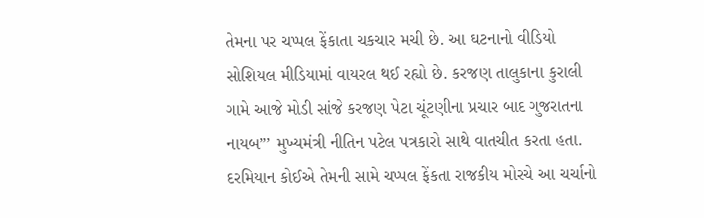તેમના પર ચપ્પલ ફેંકાતા ચકચાર મચી છે. આ ઘટનાનો વીડિયો સોશિયલ મીડિયામાં વાયરલ થઈ રહ્યો છે. કરજણ તાલુકાના કુરાલી ગામે આજે મોડી સાંજે કરજણ પેટા ચૂંટણીના પ્રચાર બાદ ગુજરાતના નાયબ”’ મુખ્યમંત્રી નીતિન પટેલ પત્રકારો સાથે વાતચીત કરતા હતા. દરમિયાન કોઈએ તેમની સામે ચપ્પલ ફેંકતા રાજકીય મોરચે આ ચર્ચાનો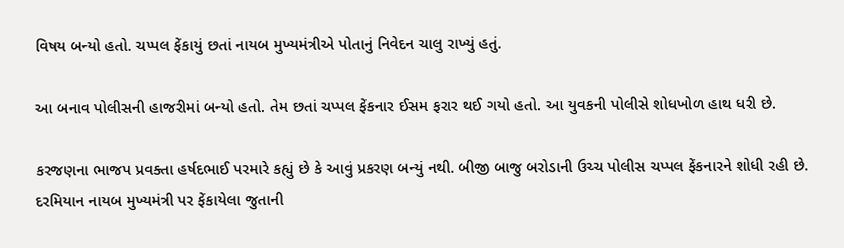વિષય બન્યો હતો. ચપ્પલ ફેંકાયું છતાં નાયબ મુખ્યમંત્રીએ પોતાનું નિવેદન ચાલુ રાખ્યું હતું.

આ બનાવ પોલીસની હાજરીમાં બન્યો હતો. તેમ છતાં ચપ્પલ ફેંકનાર ઈસમ ફરાર થઈ ગયો હતો. આ યુવકની પોલીસે શોધખોળ હાથ ધરી છે.

કરજણના ભાજપ પ્રવક્તા હર્ષદભાઈ પરમારે કહ્યું છે કે આવું પ્રકરણ બન્યું નથી. બીજી બાજુ બરોડાની ઉચ્ચ પોલીસ ચપ્પલ ફેંકનારને શોધી રહી છે. દરમિયાન નાયબ મુખ્યમંત્રી પર ફેંકાયેલા જુતાની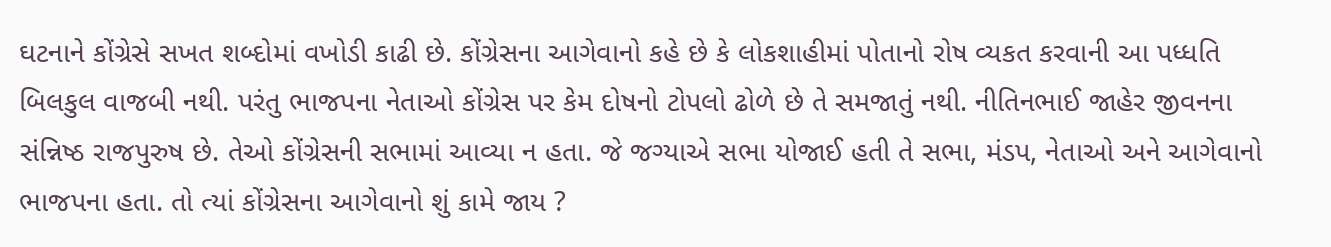ઘટનાને કોંગ્રેસે સખત શબ્દોમાં વખોડી કાઢી છે. કોંગ્રેસના આગેવાનો કહે છે કે લોકશાહીમાં પોતાનો રોષ વ્યકત કરવાની આ પધ્ધતિ બિલકુલ વાજબી નથી. પરંતુ ભાજપના નેતાઓ કોંગ્રેસ પર કેમ દોષનો ટોપલો ઢોળે છે તે સમજાતું નથી. નીતિનભાઈ જાહેર જીવનના સંન્નિષ્ઠ રાજપુરુષ છે. તેઓ કોંગ્રેસની સભામાં આવ્યા ન હતા. જે જગ્યાએ સભા યોજાઈ હતી તે સભા, મંડપ, નેતાઓ અને આગેવાનો ભાજપના હતા. તો ત્યાં કોંગ્રેસના આગેવાનો શું કામે જાય ?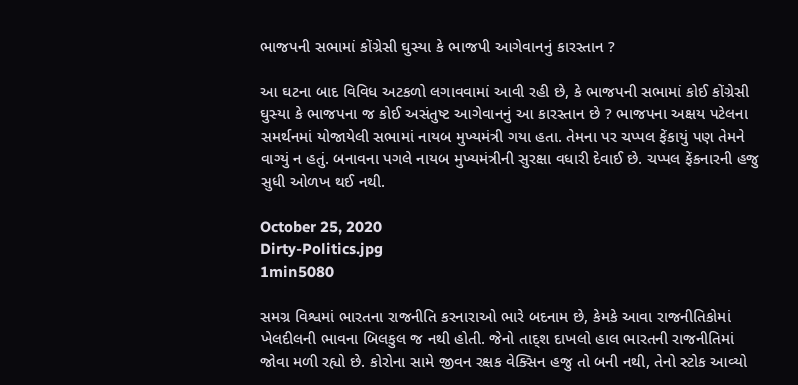ભાજપની સભામાં કોંગ્રેસી ઘુસ્યા કે ભાજપી આગેવાનનું કારસ્તાન ?

આ ઘટના બાદ વિવિધ અટકળો લગાવવામાં આવી રહી છે, કે ભાજપની સભામાં કોઈ કોંગ્રેસી ઘુસ્યા કે ભાજપના જ કોઈ અસંતુષ્ટ આગેવાનનું આ કારસ્તાન છે ? ભાજપના અક્ષય પટેલના સમર્થનમાં યોજાયેલી સભામાં નાયબ મુખ્યમંત્રી ગયા હતા. તેમના પર ચપ્પલ ફેંકાયું પણ તેમને વાગ્યું ન હતું. બનાવના પગલે નાયબ મુખ્યમંત્રીની સુરક્ષા વધારી દેવાઈ છે. ચપ્પલ ફેંકનારની હજુ સુધી ઓળખ થઈ નથી.

October 25, 2020
Dirty-Politics.jpg
1min5080

સમગ્ર વિશ્વમાં ભારતના રાજનીતિ કરનારાઓ ભારે બદનામ છે, કેમકે આવા રાજનીતિકોમાં ખેલદીલની ભાવના બિલકુલ જ નથી હોતી. જેનો તાદ્શ દાખલો હાલ ભારતની રાજનીતિમાં જોવા મળી રહ્યો છે. કોરોના સામે જીવન રક્ષક વેક્સિન હજુ તો બની નથી, તેનો સ્ટોક આવ્યો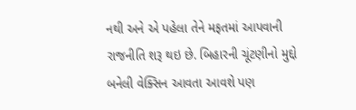નથી અને એ પહેલા તેને મફતમાં આપવાની રાજનીતિ શરૂ થઇ છે. બિહારની ચૂંટણીનો મુદ્દો બનેલી વેક્સિન આવતા આવશે પણ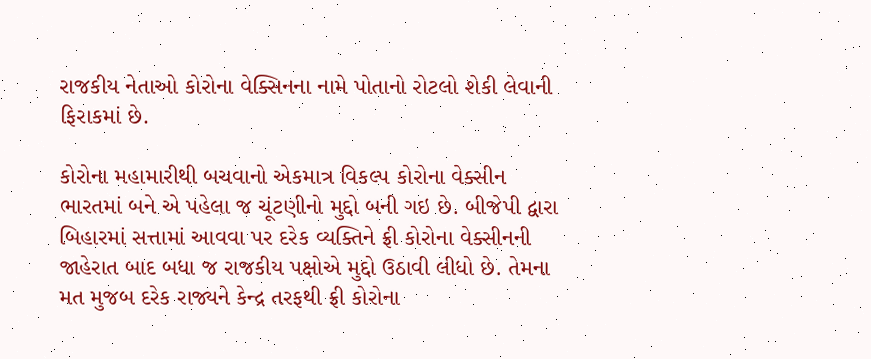રાજકીય નેતાઓ કોરોના વેક્સિનના નામે પોતાનો રોટલો શેકી લેવાની ફિરાકમાં છે.

કોરોના મહામારીથી બચવાનો એકમાત્ર વિકલ્પ કોરોના વેક્સીન ભારતમાં બને એ પહેલા જ ચૂંટણીનો મુદ્દો બની ગઇ છે. બીજેપી દ્વારા બિહારમાં સત્તામાં આવવા પર દરેક વ્યક્તિને ફ્રી કોરોના વેક્સીનની જાહેરાત બાદ બધા જ રાજકીય પક્ષોએ મુદ્દો ઉઠાવી લીધો છે. તેમના મત મુજબ દરેક રાજ્યને કેન્દ્ર તરફથી ફ્રી કોરોના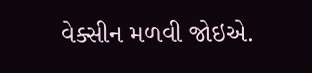વેક્સીન મળવી જોઇએ.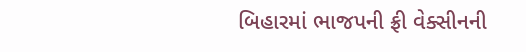બિહારમાં ભાજપની ફ્રી વેક્સીનની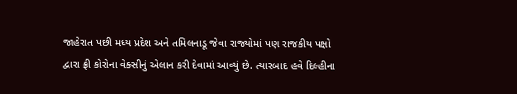જાહેરાત પછી મધ્ય પ્રદેશ અને તમિલનાડૂ જેવા રાજ્યોમાં પણ રાજકીય પક્ષો દ્વારા ફ્રી કોરોના વેક્સીનું એલાન કરી દેવામાં આવ્યું છે. ત્યારબાદ હવે દિલ્હીના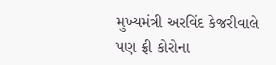મુખ્યમંત્રી અરવિંદ કેજરીવાલે પણ ફ્રી કોરોના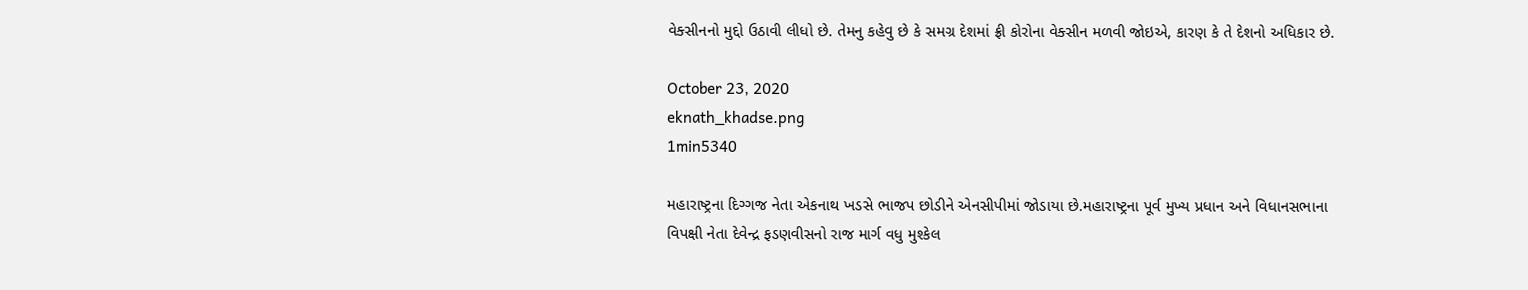વેક્સીનનો મુદ્દો ઉઠાવી લીધો છે. તેમનુ કહેવુ છે કે સમગ્ર દેશમાં ફ્રી કોરોના વેક્સીન મળવી જોઇએ, કારણ કે તે દેશનો અધિકાર છે.

October 23, 2020
eknath_khadse.png
1min5340

મહારાષ્ટ્રના દિગ્ગજ નેતા એકનાથ ખડસે ભાજપ છોડીને એનસીપીમાં જોડાયા છે.મહારાષ્ટ્રના પૂર્વ મુખ્ય પ્રધાન અને વિધાનસભાના વિપક્ષી નેતા દેવેન્દ્ર ફડણવીસનો રાજ માર્ગ વધુ મુશ્કેલ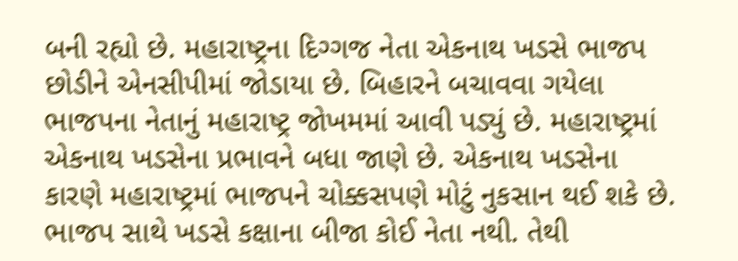બની રહ્યો છે. મહારાષ્ટ્રના દિગ્ગજ નેતા એકનાથ ખડસે ભાજપ છોડીને એનસીપીમાં જોડાયા છે. બિહારને બચાવવા ગયેલા ભાજપના નેતાનું મહારાષ્ટ્ર જોખમમાં આવી પડ્યું છે. મહારાષ્ટ્રમાં એકનાથ ખડસેના પ્રભાવને બધા જાણે છે. એકનાથ ખડસેના કારણે મહારાષ્ટ્રમાં ભાજપને ચોક્કસપણે મોટું નુકસાન થઈ શકે છે. ભાજપ સાથે ખડસે કક્ષાના બીજા કોઈ નેતા નથી. તેથી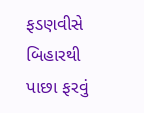ફડણવીસે બિહારથી પાછા ફરવું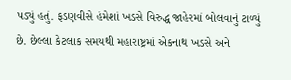પડ્યું હતું. ફડણવીસે હંમેશાં ખડસે વિરુદ્ધ જાહેરમાં બોલવાનું ટાળ્યું છે. છેલ્લા કેટલાક સમયથી મહારાષ્ટ્રમાં એકનાથ ખડસે અને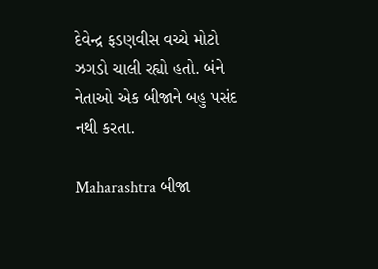દેવેન્દ્ર ફડણવીસ વચ્ચે મોટો ઝગડો ચાલી રહ્યો હતો. બંને નેતાઓ એક બીજાને બહુ પસંદ નથી કરતા.

Maharashtra બીજા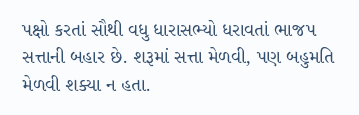પક્ષો કરતાં સૌથી વધુ ધારાસભ્યો ધરાવતાં ભાજપ સત્તાની બહાર છે. શરૂમાં સત્તા મેળવી, પણ બહુમતિ મેળવી શક્યા ન હતા.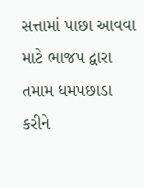સત્તામાં પાછા આવવા માટે ભાજપ દ્વારા તમામ ધમપછાડા કરીને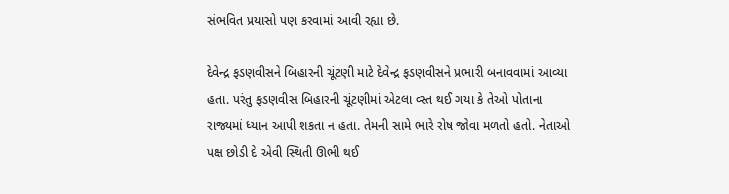સંભવિત પ્રયાસો પણ કરવામાં આવી રહ્યા છે.

દેવેન્દ્ર ફડણવીસને બિહારની ચૂંટણી માટે દેવેન્દ્ર ફડણવીસને પ્રભારી બનાવવામાં આવ્યા હતા. પરંતુ ફડણવીસ બિહારની ચૂંટણીમાં એટલા વ્સ્ત થઈ ગયા કે તેઓ પોતાના રાજ્યમાં ધ્યાન આપી શકતા ન હતા. તેમની સામે ભારે રોષ જોવા મળતો હતો. નેતાઓ પક્ષ છોડી દે એવી સ્થિતી ઊભી થઈ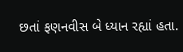છતાં ફણનવીસ બે ધ્યાન રહ્યાં હતા.